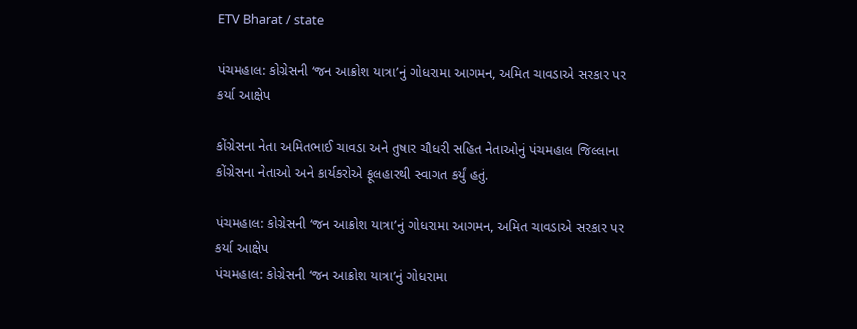ETV Bharat / state

પંચમહાલ: કોગ્રેસની ‘જન આક્રોશ યાત્રા’નું ગોધરામા આગમન, અમિત ચાવડાએ સરકાર પર કર્યા આક્ષેપ

કોંગ્રેસના નેતા અમિતભાઈ ચાવડા અને તુષાર ચૌધરી સહિત નેતાઓનું પંચમહાલ જિલ્લાના કોંગ્રેસના નેતાઓ અને કાર્યકરોએ ફૂલહારથી સ્વાગત કર્યું હતું.

પંચમહાલ: કોગ્રેસની ‘જન આક્રોશ યાત્રા’નું ગોધરામા આગમન, અમિત ચાવડાએ સરકાર પર કર્યા આક્ષેપ
પંચમહાલ: કોગ્રેસની ‘જન આક્રોશ યાત્રા’નું ગોધરામા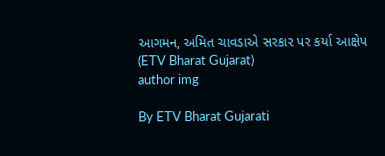આગમન, અમિત ચાવડાએ સરકાર પર કર્યા આક્ષેપ (ETV Bharat Gujarat)
author img

By ETV Bharat Gujarati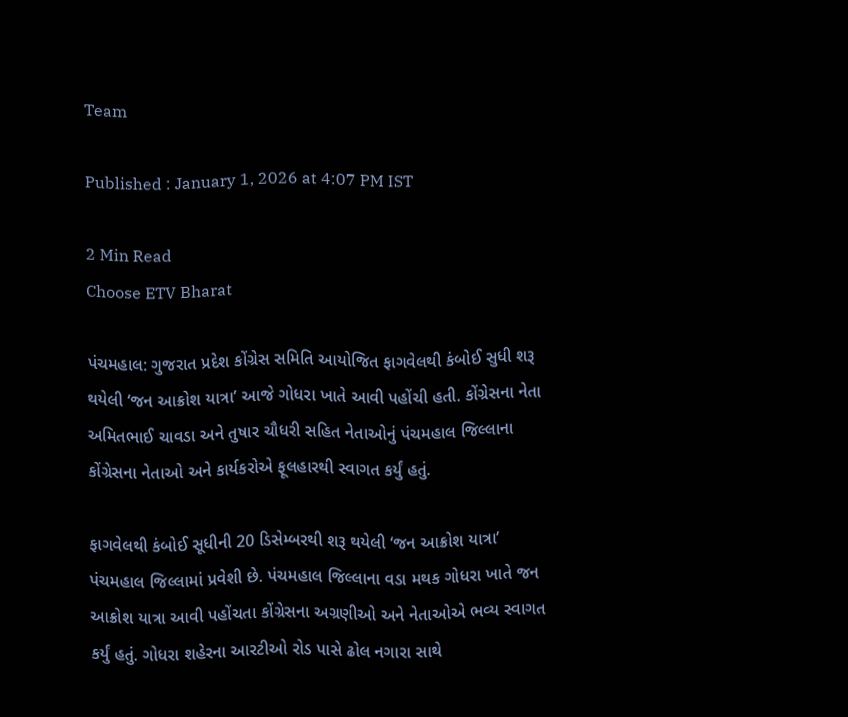Team

Published : January 1, 2026 at 4:07 PM IST

2 Min Read
Choose ETV Bharat

પંચમહાલ: ગુજરાત પ્રદેશ કોંગ્રેસ સમિતિ આયોજિત ફાગવેલથી કંબોઈ સુધી શરૂ થયેલી ‘જન આક્રોશ યાત્રા’ આજે ગોધરા ખાતે આવી પહોંચી હતી. કોંગ્રેસના નેતા અમિતભાઈ ચાવડા અને તુષાર ચૌધરી સહિત નેતાઓનું પંચમહાલ જિલ્લાના કોંગ્રેસના નેતાઓ અને કાર્યકરોએ ફૂલહારથી સ્વાગત કર્યું હતું.

ફાગવેલથી કંબોઈ સૂધીની 20 ડિસેમ્બરથી શરૂ થયેલી ‘જન આક્રોશ યાત્રા’ પંચમહાલ જિલ્લામાં પ્રવેશી છે. પંચમહાલ જિલ્લાના વડા મથક ગોધરા ખાતે જન આક્રોશ યાત્રા આવી પહોંચતા કોંગ્રેસના અગ્રણીઓ અને નેતાઓએ ભવ્ય સ્વાગત કર્યું હતું. ગોધરા શહેરના આરટીઓ રોડ પાસે ઢોલ નગારા સાથે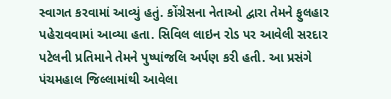સ્વાગત કરવામાં આવ્યું હતું. કોંગ્રેસના નેતાઓ દ્વારા તેમને ફુલહાર પહેરાવવામાં આવ્યા હતા. સિવિલ લાઇન રોડ પર આવેલી સરદાર પટેલની પ્રતિમાને તેમને પુષ્પાંજલિ અર્પણ કરી હતી. આ પ્રસંગે પંચમહાલ જિલ્લામાંથી આવેલા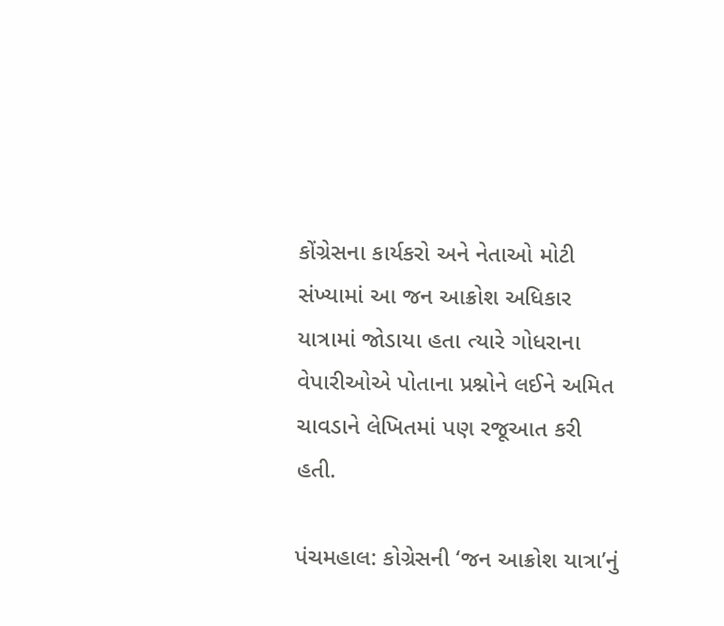કોંગ્રેસના કાર્યકરો અને નેતાઓ મોટી સંખ્યામાં આ જન આક્રોશ અધિકાર યાત્રામાં જોડાયા હતા ત્યારે ગોધરાના વેપારીઓએ પોતાના પ્રશ્નોને લઈને અમિત ચાવડાને લેખિતમાં પણ રજૂઆત કરી હતી.

પંચમહાલ: કોગ્રેસની ‘જન આક્રોશ યાત્રા’નું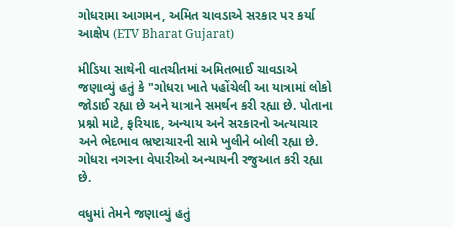ગોધરામા આગમન, અમિત ચાવડાએ સરકાર પર કર્યા આક્ષેપ (ETV Bharat Gujarat)

મીડિયા સાથેની વાતચીતમાં અમિતભાઈ ચાવડાએ જણાવ્યું હતું કે "ગોધરા ખાતે પહોંચેલી આ યાત્રામાં લોકો જોડાઈ રહ્યા છે અને યાત્રાને સમર્થન કરી રહ્યા છે. પોતાના પ્રશ્નો માટે, ફરિયાદ, અન્યાય અને સરકારનો અત્યાચાર અને ભેદભાવ ભ્રષ્ટાચારની સામે ખુલીને બોલી રહ્યા છે. ગોધરા નગરના વેપારીઓ અન્યાયની રજુઆત કરી રહ્યા છે.

વધુમાં તેમને જણાવ્યું હતું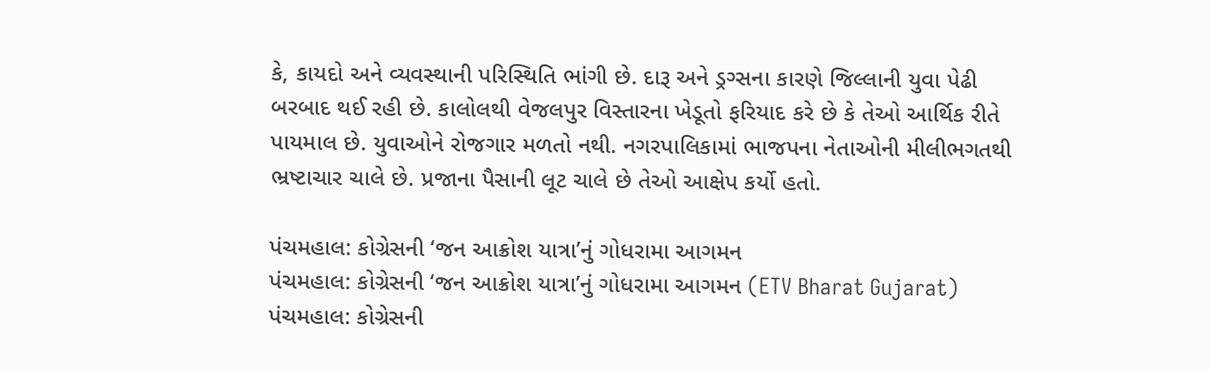કે, કાયદો અને વ્યવસ્થાની પરિસ્થિતિ ભાંગી છે. દારૂ અને ડ્રગ્સના કારણે જિલ્લાની યુવા પેઢી બરબાદ થઈ રહી છે. કાલોલથી વેજલપુર વિસ્તારના ખેડૂતો ફરિયાદ કરે છે કે તેઓ આર્થિક રીતે પાયમાલ છે. યુવાઓને રોજગાર મળતો નથી. નગરપાલિકામાં ભાજપના નેતાઓની મીલીભગતથી ભ્રષ્ટાચાર ચાલે છે. પ્રજાના પૈસાની લૂટ ચાલે છે તેઓ આક્ષેપ કર્યો હતો.

પંચમહાલ: કોગ્રેસની ‘જન આક્રોશ યાત્રા’નું ગોધરામા આગમન
પંચમહાલ: કોગ્રેસની ‘જન આક્રોશ યાત્રા’નું ગોધરામા આગમન (ETV Bharat Gujarat)
પંચમહાલ: કોગ્રેસની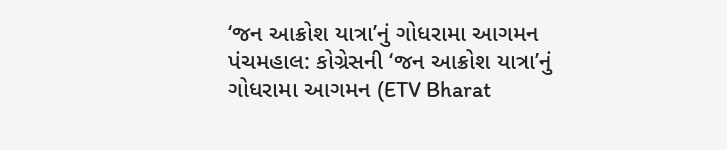‘જન આક્રોશ યાત્રા’નું ગોધરામા આગમન
પંચમહાલ: કોગ્રેસની ‘જન આક્રોશ યાત્રા’નું ગોધરામા આગમન (ETV Bharat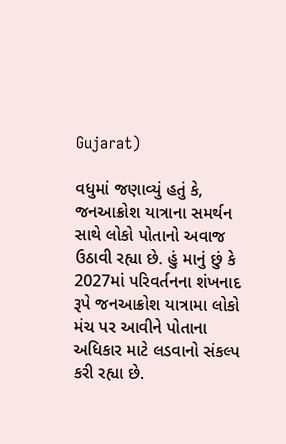Gujarat)

વધુમાં જણાવ્યું હતું કે, જનઆક્રોશ યાત્રાના સમર્થન સાથે લોકો પોતાનો અવાજ ઉઠાવી રહ્યા છે. હું માનું છું કે 2027માં પરિવર્તનના શંખનાદ રૂપે જનઆક્રોશ યાત્રામા લોકો મંચ પર આવીને પોતાના અધિકાર માટે લડવાનો સંકલ્પ કરી રહ્યા છે.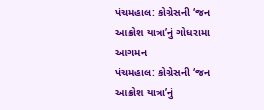પંચમહાલ: કોગ્રેસની ‘જન આક્રોશ યાત્રા’નું ગોધરામા આગમન
પંચમહાલ: કોગ્રેસની ‘જન આક્રોશ યાત્રા’નું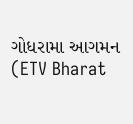ગોધરામા આગમન (ETV Bharat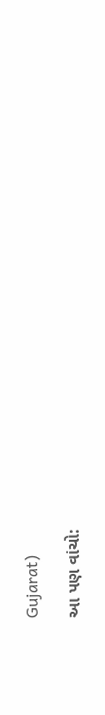Gujarat)

આ પણ વાંચો: